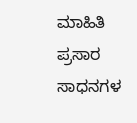ಮಾಹಿತಿ ಪ್ರಸಾರ ಸಾಧನಗಳ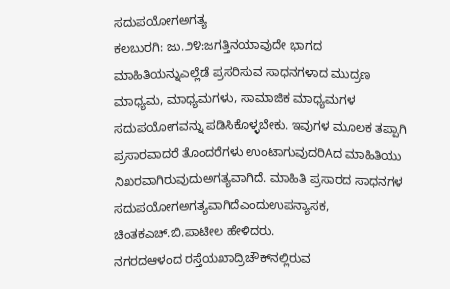ಸದುಪಯೋಗಅಗತ್ಯ
ಕಲಬುರಗಿ: ಜು.೨೪:ಜಗತ್ತಿನಯಾವುದೇ ಭಾಗದ ಮಾಹಿತಿಯನ್ನುಎಲ್ಲೆಡೆ ಪ್ರಸರಿಸುವ ಸಾಧನಗಳಾದ ಮುದ್ರಣ ಮಾಧ್ಯಮ, ಮಾಧ್ಯಮಗಳು, ಸಾಮಾಜಿಕ ಮಾಧ್ಯಮಗಳ ಸದುಪಯೋಗವನ್ನು ಪಡಿಸಿಕೊಳ್ಳಬೇಕು. ಇವುಗಳ ಮೂಲಕ ತಪ್ಪಾಗಿ ಪ್ರಸಾರವಾದರೆ ತೊಂದರೆಗಳು ಉಂಟಾಗುವುದರಿAದ ಮಾಹಿತಿಯು ನಿಖರವಾಗಿರುವುದುಅಗತ್ಯವಾಗಿದೆ. ಮಾಹಿತಿ ಪ್ರಸಾರದ ಸಾಧನಗಳ ಸದುಪಯೋಗಅಗತ್ಯವಾಗಿದೆಎಂದುಉಪನ್ಯಾಸಕ, ಚಿಂತಕಎಚ್.ಬಿ.ಪಾಟೀಲ ಹೇಳಿದರು.
ನಗರದಆಳಂದ ರಸ್ತೆಯಖಾದ್ರಿಚೌಕ್‌ನಲ್ಲಿರುವ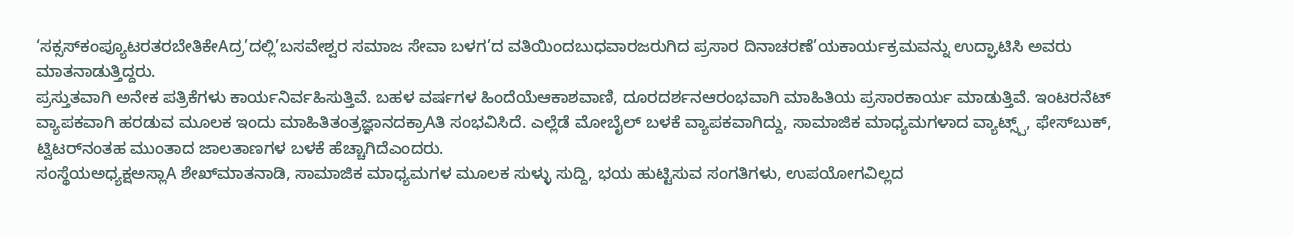‘ಸಕ್ಸಸ್‌ಕಂಪ್ಯೂಟರತರಬೇತಿಕೇAದ್ರ’ದಲ್ಲಿ’ಬಸವೇಶ್ವರ ಸಮಾಜ ಸೇವಾ ಬಳಗ’ದ ವತಿಯಿಂದಬುಧವಾರಜರುಗಿದ ಪ್ರಸಾರ ದಿನಾಚರಣೆ’ಯಕಾರ್ಯಕ್ರಮವನ್ನು ಉದ್ಘಾಟಿಸಿ ಅವರು ಮಾತನಾಡುತ್ತಿದ್ದರು.
ಪ್ರಸ್ತುತವಾಗಿ ಅನೇಕ ಪತ್ರಿಕೆಗಳು ಕಾರ್ಯನಿರ್ವಹಿಸುತ್ತಿವೆ. ಬಹಳ ವರ್ಷಗಳ ಹಿಂದೆಯೆಆಕಾಶವಾಣಿ, ದೂರದರ್ಶನಆರಂಭವಾಗಿ ಮಾಹಿತಿಯ ಪ್ರಸಾರಕಾರ್ಯ ಮಾಡುತ್ತಿವೆ. ಇಂಟರನೆಟ್ ವ್ಯಾಪಕವಾಗಿ ಹರಡುವ ಮೂಲಕ ಇಂದು ಮಾಹಿತಿತಂತ್ರಜ್ಞಾನದಕ್ರಾAತಿ ಸಂಭವಿಸಿದೆ. ಎಲ್ಲೆಡೆ ಮೋಬೈಲ್ ಬಳಕೆ ವ್ಯಾಪಕವಾಗಿದ್ದು, ಸಾಮಾಜಿಕ ಮಾಧ್ಯಮಗಳಾದ ವ್ಯಾಟ್ಸ್ಪ್, ಫೇಸ್‌ಬುಕ್, ಟ್ವಿಟರ್‌ನಂತಹ ಮುಂತಾದ ಜಾಲತಾಣಗಳ ಬಳಕೆ ಹೆಚ್ಚಾಗಿದೆಎಂದರು.
ಸಂಸ್ಥೆಯಅಧ್ಯಕ್ಷಅಸ್ಲಾA ಶೇಖ್‌ಮಾತನಾಡಿ, ಸಾಮಾಜಿಕ ಮಾಧ್ಯಮಗಳ ಮೂಲಕ ಸುಳ್ಳು ಸುದ್ದಿ, ಭಯ ಹುಟ್ಟಿಸುವ ಸಂಗತಿಗಳು, ಉಪಯೋಗವಿಲ್ಲದ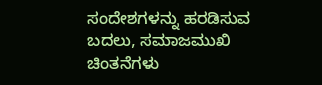ಸಂದೇಶಗಳನ್ನು ಹರಡಿಸುವ ಬದಲು, ಸಮಾಜಮುಖಿ ಚಿಂತನೆಗಳು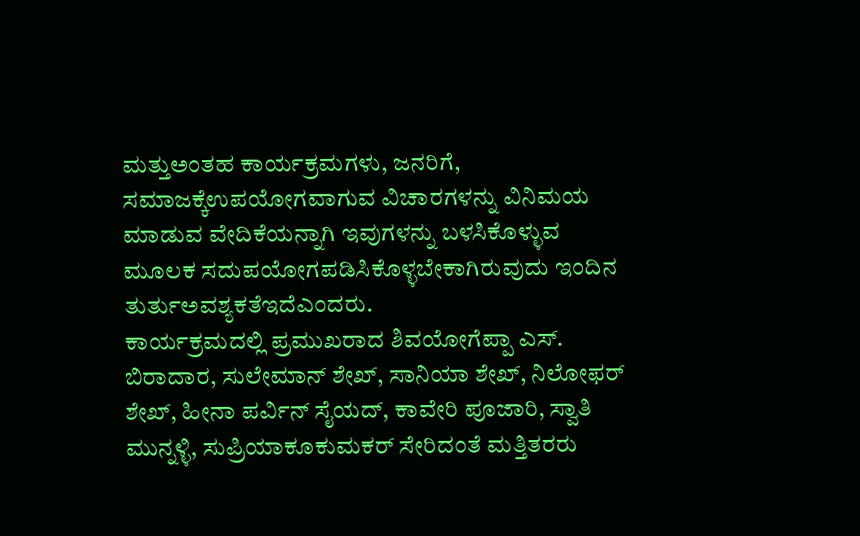ಮತ್ತುಅಂತಹ ಕಾರ್ಯಕ್ರಮಗಳು, ಜನರಿಗೆ, ಸಮಾಜಕ್ಕೆಉಪಯೋಗವಾಗುವ ವಿಚಾರಗಳನ್ನು ವಿನಿಮಯ ಮಾಡುವ ವೇದಿಕೆಯನ್ನಾಗಿ ಇವುಗಳನ್ನು ಬಳಸಿಕೊಳ್ಳುವ ಮೂಲಕ ಸದುಪಯೋಗಪಡಿಸಿಕೊಳ್ಳಬೇಕಾಗಿರುವುದು ಇಂದಿನ ತುರ್ತುಅವಶ್ಯಕತೆಇದೆಎಂದರು.
ಕಾರ್ಯಕ್ರಮದಲ್ಲಿ ಪ್ರಮುಖರಾದ ಶಿವಯೋಗೆಪ್ಪಾ ಎಸ್. ಬಿರಾದಾರ, ಸುಲೇಮಾನ್ ಶೇಖ್, ಸಾನಿಯಾ ಶೇಖ್, ನಿಲೋಫರ್ ಶೇಖ್, ಹೀನಾ ಪರ್ವಿನ್ ಸೈಯದ್, ಕಾವೇರಿ ಪೂಜಾರಿ, ಸ್ವಾತಿ ಮುನ್ನಳ್ಳಿ, ಸುಪ್ರಿಯಾಕೂಕುಮಕರ್ ಸೇರಿದಂತೆ ಮತ್ತಿತರರು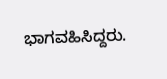ಭಾಗವಹಿಸಿದ್ದರು.